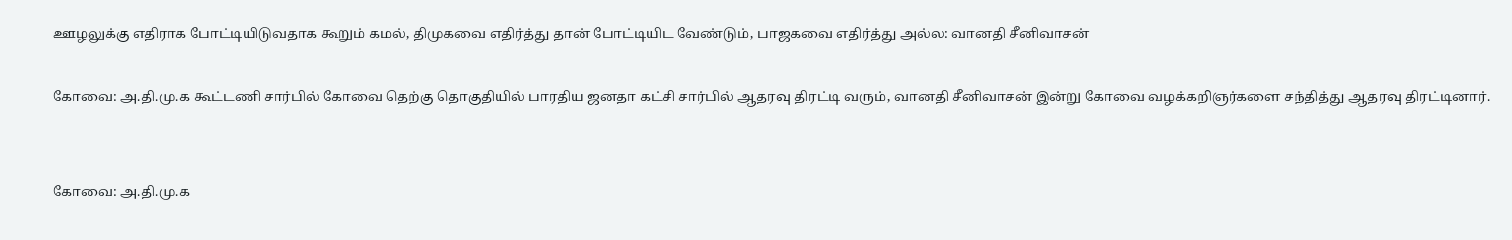ஊழலுக்கு எதிராக போட்டியிடுவதாக கூறும் கமல், திமுகவை எதிர்த்து தான் போட்டியிட வேண்டும், பாஜகவை எதிர்த்து அல்ல: வானதி சீனிவாசன்

கோவை: அ.தி.மு.க கூட்டணி சார்பில் கோவை தெற்கு தொகுதியில் பாரதிய ஜனதா கட்சி சார்பில் ஆதரவு திரட்டி வரும், வானதி சீனிவாசன் இன்று கோவை வழக்கறிஞர்களை சந்தித்து ஆதரவு திரட்டினார்.


கோவை: அ.தி.மு.க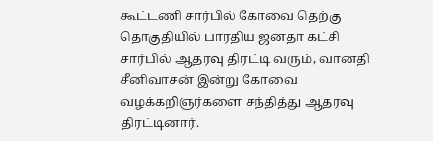கூட்டணி சார்பில் கோவை தெற்கு தொகுதியில் பாரதிய ஜனதா கட்சி சார்பில் ஆதரவு திரட்டி வரும், வானதி சீனிவாசன் இன்று கோவை வழக்கறிஞர்களை சந்தித்து ஆதரவு திரட்டினார்.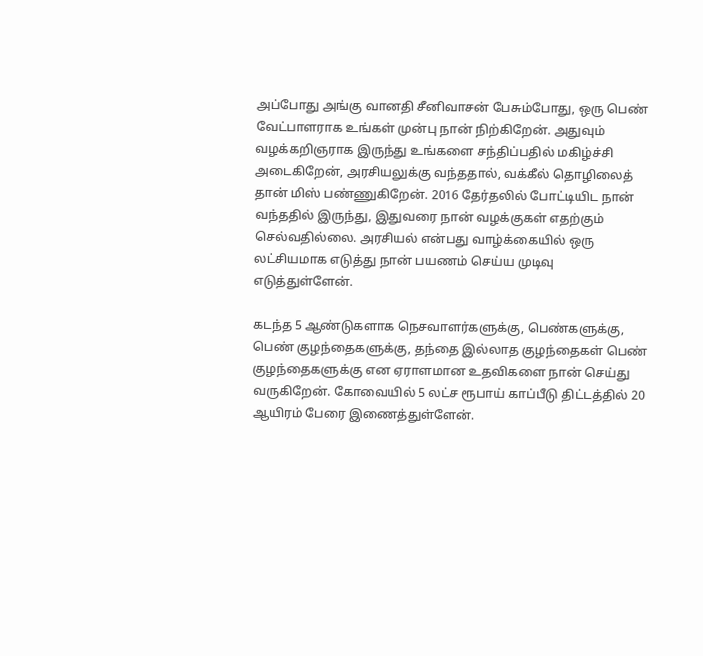அப்போது அங்கு வானதி சீனிவாசன் பேசும்போது, ஒரு பெண் வேட்பாளராக உங்கள் முன்பு நான் நிற்கிறேன். அதுவும் வழக்கறிஞராக இருந்து உங்களை சந்திப்பதில் மகிழ்ச்சி அடைகிறேன், அரசியலுக்கு வந்ததால், வக்கீல் தொழிலைத் தான் மிஸ் பண்ணுகிறேன். 2016 தேர்தலில் போட்டியிட நான் வந்ததில் இருந்து, இதுவரை நான் வழக்குகள் எதற்கும் செல்வதில்லை. அரசியல் என்பது வாழ்க்கையில் ஒரு லட்சியமாக எடுத்து நான் பயணம் செய்ய முடிவு எடுத்துள்ளேன்.

கடந்த 5 ஆண்டுகளாக நெசவாளர்களுக்கு, பெண்களுக்கு, பெண் குழந்தைகளுக்கு, தந்தை இல்லாத குழந்தைகள் பெண் குழந்தைகளுக்கு என ஏராளமான உதவிகளை நான் செய்து வருகிறேன். கோவையில் 5 லட்ச ரூபாய் காப்பீடு திட்டத்தில் 20 ஆயிரம் பேரை இணைத்துள்ளேன்.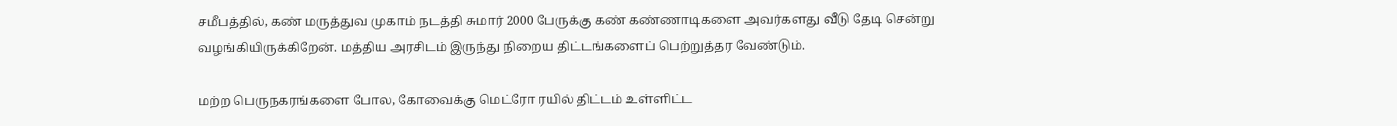சமீபத்தில், கண் மருத்துவ முகாம் நடத்தி சுமார் 2000 பேருக்கு கண் கண்ணாடிகளை அவர்களது வீடு தேடி சென்று வழங்கியிருக்கிறேன். மத்திய அரசிடம் இருந்து நிறைய திட்டங்களைப் பெற்றுத்தர வேண்டும்.

மற்ற பெருநகரங்களை போல, கோவைக்கு மெட்ரோ ரயில் திட்டம் உள்ளிட்ட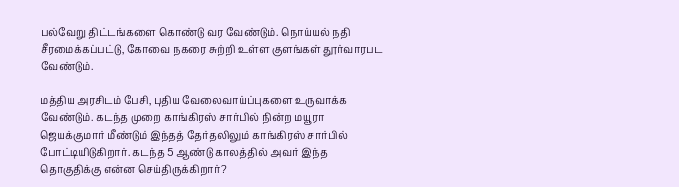பல்வேறு திட்டங்களை கொண்டு வர வேண்டும். நொய்யல் நதி சீரமைக்கப்பட்டு, கோவை நகரை சுற்றி உள்ள குளங்கள் தூர்வாரபட வேண்டும்.

மத்திய அரசிடம் பேசி, புதிய வேலைவாய்ப்புகளை உருவாக்க வேண்டும். கடந்த முறை காங்கிரஸ் சார்பில் நின்ற மயூரா ஜெயக்குமார் மீண்டும் இந்தத் தேர்தலிலும் காங்கிரஸ் சார்பில் போட்டியிடுகிறார். கடந்த 5 ஆண்டு காலத்தில் அவர் இந்த தொகுதிக்கு என்ன செய்திருக்கிறார்?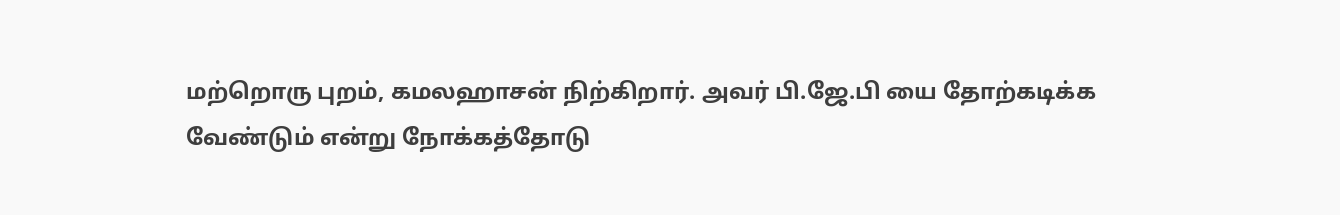மற்றொரு புறம், கமலஹாசன் நிற்கிறார். அவர் பி.ஜே.பி யை தோற்கடிக்க வேண்டும் என்று நோக்கத்தோடு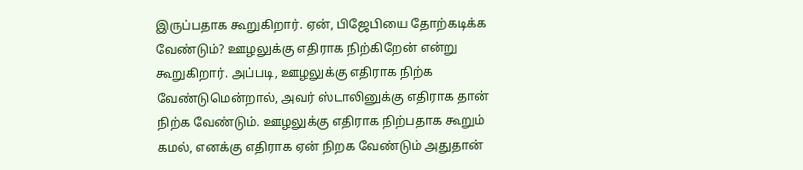இருப்பதாக கூறுகிறார். ஏன், பிஜேபியை தோற்கடிக்க வேண்டும்? ஊழலுக்கு எதிராக நிற்கிறேன் என்று கூறுகிறார். அப்படி, ஊழலுக்கு எதிராக நிற்க வேண்டுமென்றால், அவர் ஸ்டாலினுக்கு எதிராக தான் நிற்க வேண்டும். ஊழலுக்கு எதிராக நிற்பதாக கூறும் கமல், எனக்கு எதிராக ஏன் நிறக வேண்டும் அதுதான்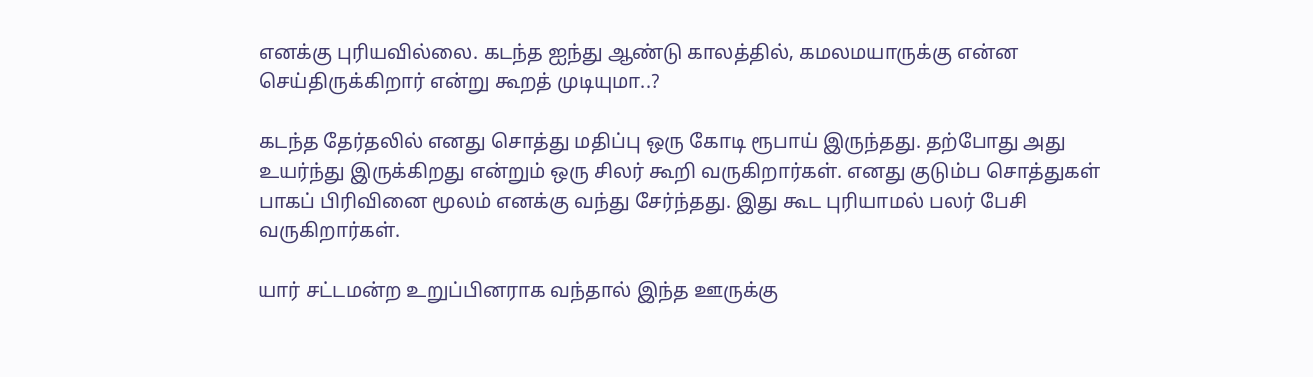எனக்கு புரியவில்லை. கடந்த ஐந்து ஆண்டு காலத்தில், கமலமயாருக்கு என்ன செய்திருக்கிறார் என்று கூறத் முடியுமா..?

கடந்த தேர்தலில் எனது சொத்து மதிப்பு ஒரு கோடி ரூபாய் இருந்தது. தற்போது அது உயர்ந்து இருக்கிறது என்றும் ஒரு சிலர் கூறி வருகிறார்கள். எனது குடும்ப சொத்துகள் பாகப் பிரிவினை மூலம் எனக்கு வந்து சேர்ந்தது. இது கூட புரியாமல் பலர் பேசி வருகிறார்கள்.

யார் சட்டமன்ற உறுப்பினராக வந்தால் இந்த ஊருக்கு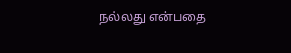நல்லது என்பதை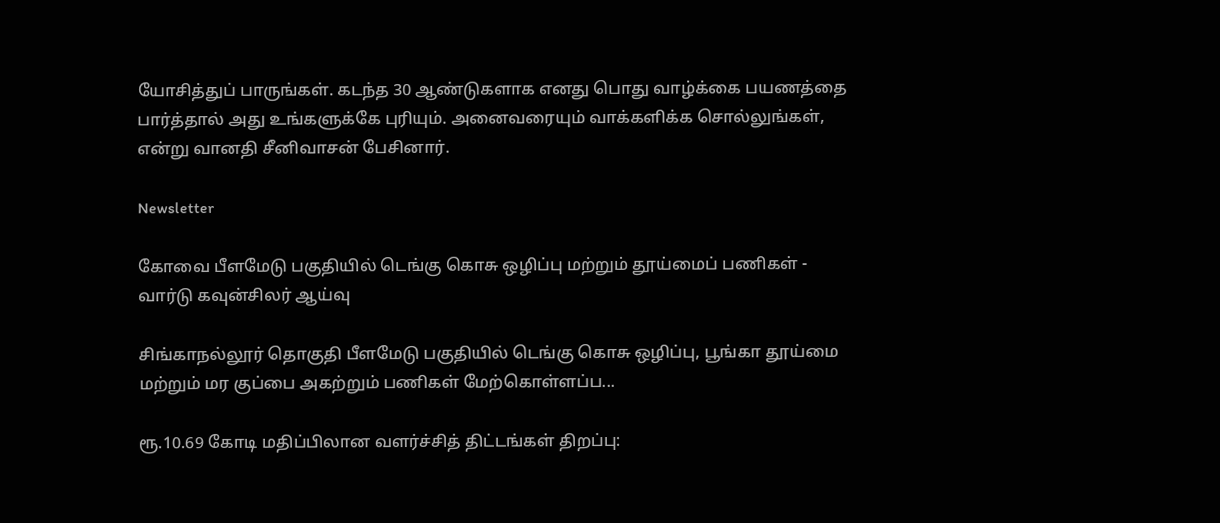யோசித்துப் பாருங்கள். கடந்த 30 ஆண்டுகளாக எனது பொது வாழ்க்கை பயணத்தை பார்த்தால் அது உங்களுக்கே புரியும். அனைவரையும் வாக்களிக்க சொல்லுங்கள், என்று வானதி சீனிவாசன் பேசினார்.

Newsletter

கோவை பீளமேடு பகுதியில் டெங்கு கொசு ஒழிப்பு மற்றும் தூய்மைப் பணிகள் - வார்டு கவுன்சிலர் ஆய்வு

சிங்காநல்லூர் தொகுதி பீளமேடு பகுதியில் டெங்கு கொசு ஒழிப்பு, பூங்கா தூய்மை மற்றும் மர குப்பை அகற்றும் பணிகள் மேற்கொள்ளப்ப...

ரூ.10.69 கோடி மதிப்பிலான வளர்ச்சித் திட்டங்கள் திறப்பு: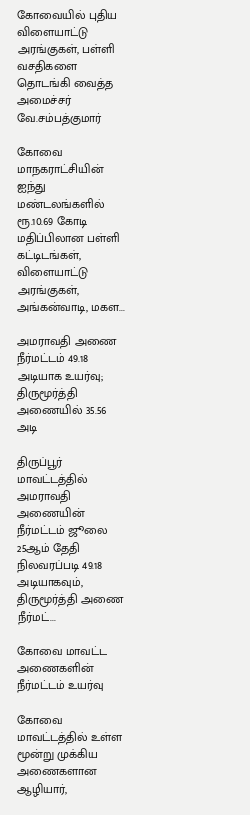கோவையில் புதிய விளையாட்டு அரங்குகள், பள்ளி வசதிகளை தொடங்கி வைத்த அமைச்சர் வே.சம்பத்குமார்

கோவை மாநகராட்சியின் ஐந்து மண்டலங்களில் ரூ.10.69 கோடி மதிப்பிலான பள்ளி கட்டிடங்கள், விளையாட்டு அரங்குகள், அங்கன்வாடி, மகள...

அமராவதி அணை நீர்மட்டம் 49.18 அடியாக உயர்வு; திருமூர்த்தி அணையில் 35.56 அடி

திருப்பூர் மாவட்டத்தில் அமராவதி அணையின் நீர்மட்டம் ஜூலை 25ஆம் தேதி நிலவரப்படி 49.18 அடியாகவும், திருமூர்த்தி அணை நீர்மட்...

கோவை மாவட்ட அணைகளின் நீர்மட்டம் உயர்வு

கோவை மாவட்டத்தில் உள்ள மூன்று முக்கிய அணைகளான ஆழியார்,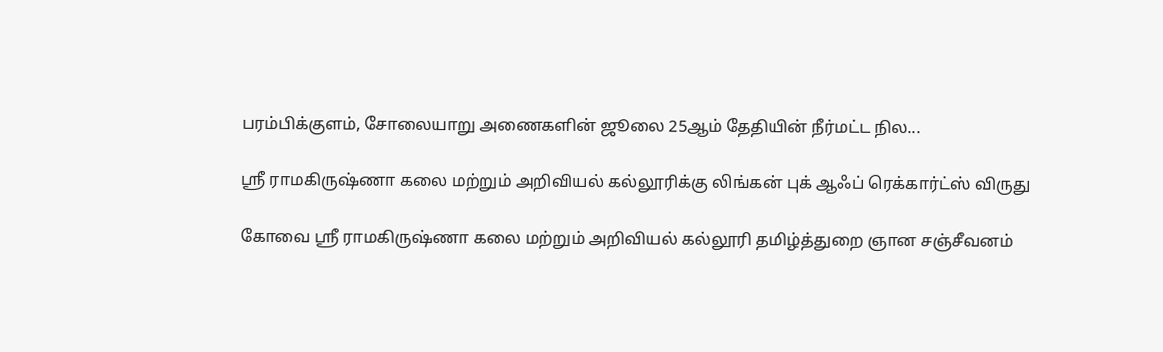பரம்பிக்குளம், சோலையாறு அணைகளின் ஜூலை 25ஆம் தேதியின் நீர்மட்ட நில...

ஸ்ரீ ராமகிருஷ்ணா கலை மற்றும் அறிவியல் கல்லூரிக்கு லிங்கன் புக் ஆஃப் ரெக்கார்ட்ஸ் விருது

கோவை ஸ்ரீ ராமகிருஷ்ணா கலை மற்றும் அறிவியல் கல்லூரி தமிழ்த்துறை ஞான சஞ்சீவனம்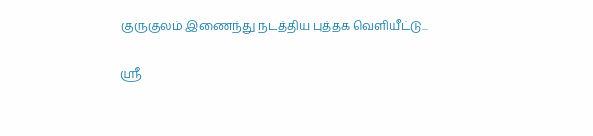குருகுலம் இணைந்து நடத்திய புத்தக வெளியீட்டு...

ஸ்ரீ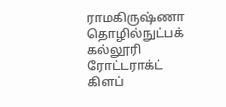ராமகிருஷ்ணா தொழில்நுட்பக் கல்லூரி ரோட்டராக்ட் கிளப்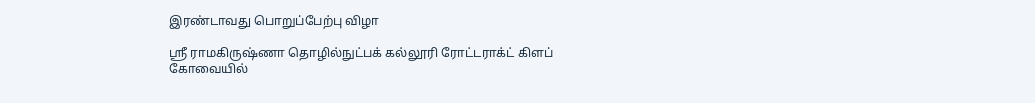இரண்டாவது பொறுப்பேற்பு விழா

ஸ்ரீ ராமகிருஷ்ணா தொழில்நுட்பக் கல்லூரி ரோட்டராக்ட் கிளப் கோவையில்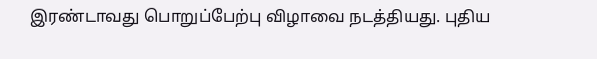இரண்டாவது பொறுப்பேற்பு விழாவை நடத்தியது. புதிய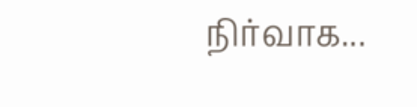நிர்வாக...